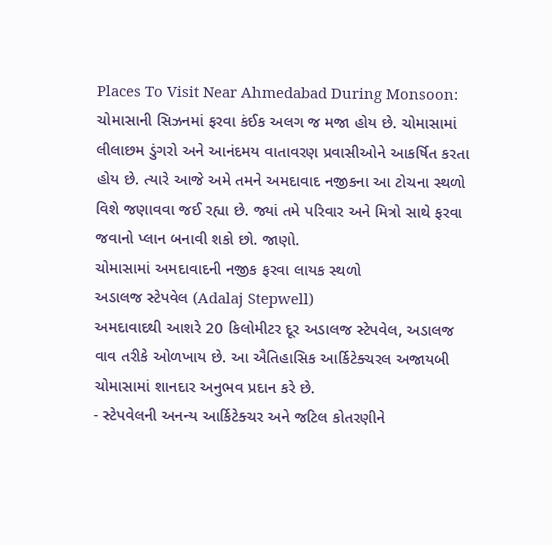Places To Visit Near Ahmedabad During Monsoon: ચોમાસાની સિઝનમાં ફરવા કંઈક અલગ જ મજા હોય છે. ચોમાસામાં લીલાછમ ડુંગરો અને આનંદમય વાતાવરણ પ્રવાસીઓને આકર્ષિત કરતા હોય છે. ત્યારે આજે અમે તમને અમદાવાદ નજીકના આ ટોચના સ્થળો વિશે જણાવવા જઈ રહ્યા છે. જ્યાં તમે પરિવાર અને મિત્રો સાથે ફરવા જવાનો પ્લાન બનાવી શકો છો. જાણો.
ચોમાસામાં અમદાવાદની નજીક ફરવા લાયક સ્થળો
અડાલજ સ્ટેપવેલ (Adalaj Stepwell)
અમદાવાદથી આશરે 20 કિલોમીટર દૂર અડાલજ સ્ટેપવેલ, અડાલજ વાવ તરીકે ઓળખાય છે. આ ઐતિહાસિક આર્કિટેક્ચરલ અજાયબી ચોમાસામાં શાનદાર અનુભવ પ્રદાન કરે છે.
- સ્ટેપવેલની અનન્ય આર્કિટેક્ચર અને જટિલ કોતરણીને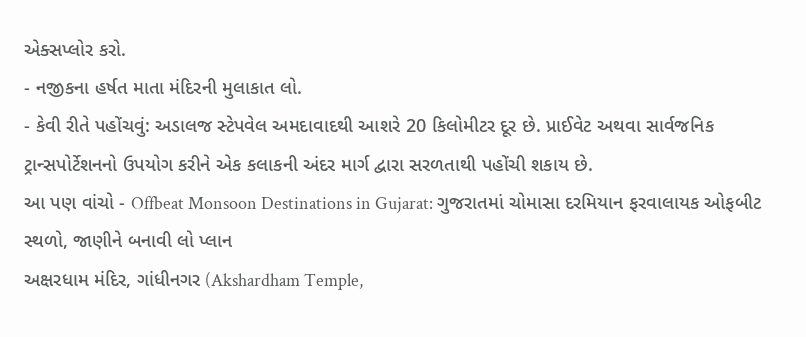એક્સપ્લોર કરો.
- નજીકના હર્ષત માતા મંદિરની મુલાકાત લો.
- કેવી રીતે પહોંચવું: અડાલજ સ્ટેપવેલ અમદાવાદથી આશરે 20 કિલોમીટર દૂર છે. પ્રાઈવેટ અથવા સાર્વજનિક ટ્રાન્સપોર્ટેશનનો ઉપયોગ કરીને એક કલાકની અંદર માર્ગ દ્વારા સરળતાથી પહોંચી શકાય છે.
આ પણ વાંચો - Offbeat Monsoon Destinations in Gujarat: ગુજરાતમાં ચોમાસા દરમિયાન ફરવાલાયક ઓફબીટ સ્થળો, જાણીને બનાવી લો પ્લાન
અક્ષરધામ મંદિર, ગાંધીનગર (Akshardham Temple,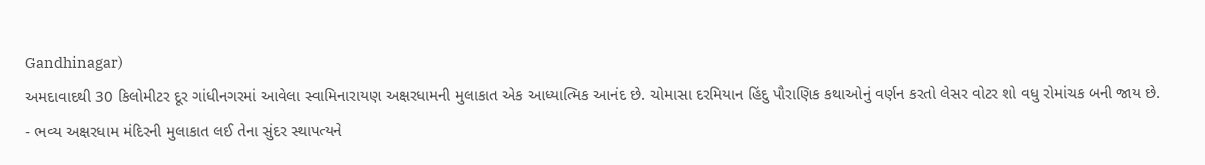Gandhinagar)
અમદાવાદથી 30 કિલોમીટર દૂર ગાંધીનગરમાં આવેલા સ્વામિનારાયણ અક્ષરધામની મુલાકાત એક આધ્યાત્મિક આનંદ છે. ચોમાસા દરમિયાન હિંદુ પૌરાણિક કથાઓનું વર્ણન કરતો લેસર વોટર શો વધુ રોમાંચક બની જાય છે.
- ભવ્ય અક્ષરધામ મંદિરની મુલાકાત લઈ તેના સુંદર સ્થાપત્યને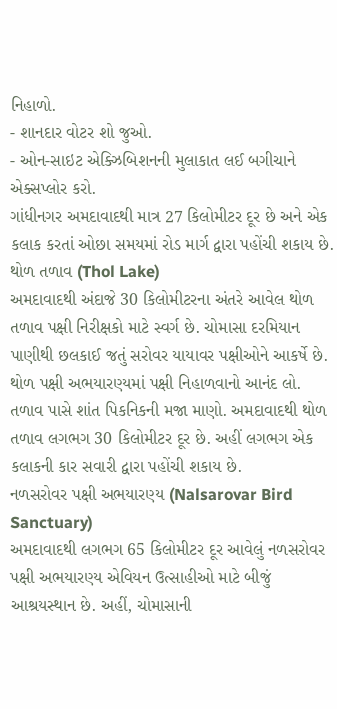નિહાળો.
- શાનદાર વોટર શો જુઓ.
- ઓન-સાઇટ એક્ઝિબિશનની મુલાકાત લઈ બગીચાને એક્સપ્લોર કરો.
ગાંધીનગર અમદાવાદથી માત્ર 27 કિલોમીટર દૂર છે અને એક કલાક કરતાં ઓછા સમયમાં રોડ માર્ગ દ્વારા પહોંચી શકાય છે.
થોળ તળાવ (Thol Lake)
અમદાવાદથી અંદાજે 30 કિલોમીટરના અંતરે આવેલ થોળ તળાવ પક્ષી નિરીક્ષકો માટે સ્વર્ગ છે. ચોમાસા દરમિયાન પાણીથી છલકાઈ જતું સરોવર યાયાવર પક્ષીઓને આકર્ષે છે.
થોળ પક્ષી અભયારણ્યમાં પક્ષી નિહાળવાનો આનંદ લો. તળાવ પાસે શાંત પિકનિકની મજા માણો. અમદાવાદથી થોળ તળાવ લગભગ 30 કિલોમીટર દૂર છે. અહીં લગભગ એક કલાકની કાર સવારી દ્વારા પહોંચી શકાય છે.
નળસરોવર પક્ષી અભયારણ્ય (Nalsarovar Bird Sanctuary)
અમદાવાદથી લગભગ 65 કિલોમીટર દૂર આવેલું નળસરોવર પક્ષી અભયારણ્ય એવિયન ઉત્સાહીઓ માટે બીજું આશ્રયસ્થાન છે. અહીં, ચોમાસાની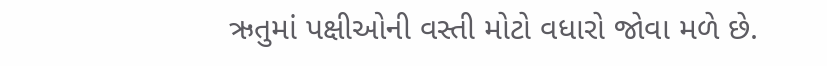ઋતુમાં પક્ષીઓની વસ્તી મોટો વધારો જોવા મળે છે.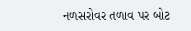નળસરોવર તળાવ પર બોટ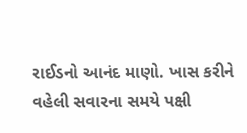રાઈડનો આનંદ માણો. ખાસ કરીને વહેલી સવારના સમયે પક્ષી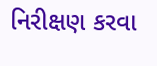નિરીક્ષણ કરવા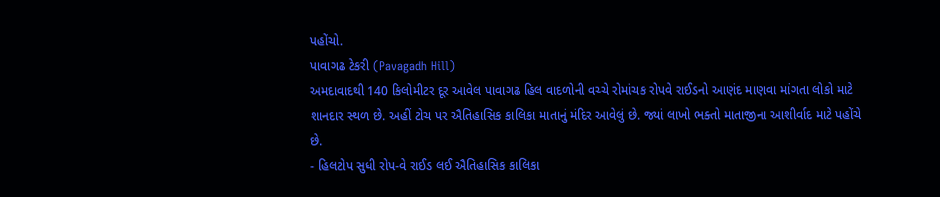પહોંચો.
પાવાગઢ ટેકરી (Pavagadh Hill)
અમદાવાદથી 140 કિલોમીટર દૂર આવેલ પાવાગઢ હિલ વાદળોની વચ્ચે રોમાંચક રોપવે રાઈડનો આણંદ માણવા માંગતા લોકો માટે શાનદાર સ્થળ છે. અહીં ટોચ પર ઐતિહાસિક કાલિકા માતાનું મંદિર આવેલું છે. જ્યાં લાખો ભક્તો માતાજીના આશીર્વાદ માટે પહોંચે છે.
- હિલટોપ સુધી રોપ-વે રાઈડ લઈ ઐતિહાસિક કાલિકા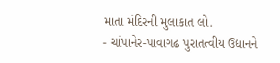માતા મંદિરની મુલાકાત લો.
- ચાંપાનેર-પાવાગઢ પુરાતત્વીય ઉદ્યાનને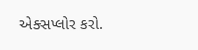એક્સપ્લોર કરો.